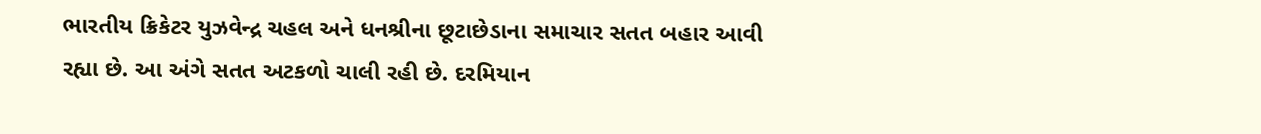ભારતીય ક્રિકેટર યુઝવેન્દ્ર ચહલ અને ધનશ્રીના છૂટાછેડાના સમાચાર સતત બહાર આવી રહ્યા છે. આ અંગે સતત અટકળો ચાલી રહી છે. દરમિયાન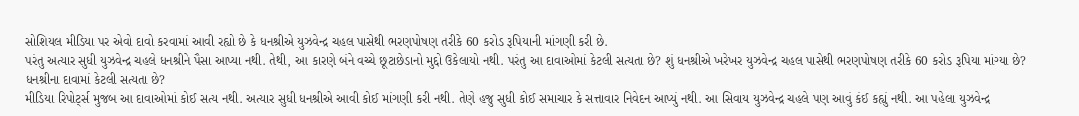સોશિયલ મીડિયા પર એવો દાવો કરવામાં આવી રહ્યો છે કે ધનશ્રીએ યુઝવેન્દ્ર ચહલ પાસેથી ભરણપોષણ તરીકે 60 કરોડ રૂપિયાની માંગણી કરી છે.
પરંતુ અત્યાર સુધી યુઝવેન્દ્ર ચહલે ધનશ્રીને પૈસા આપ્યા નથી. તેથી, આ કારણે બંને વચ્ચે છૂટાછેડાનો મુદ્દો ઉકેલાયો નથી. પરંતુ આ દાવાઓમાં કેટલી સત્યતા છે? શું ધનશ્રીએ ખરેખર યુઝવેન્દ્ર ચહલ પાસેથી ભરણપોષણ તરીકે 60 કરોડ રૂપિયા માંગ્યા છે?
ધનશ્રીના દાવામાં કેટલી સત્યતા છે?
મીડિયા રિપોર્ટ્સ મુજબ આ દાવાઓમાં કોઈ સત્ય નથી. અત્યાર સુધી ધનશ્રીએ આવી કોઈ માંગણી કરી નથી. તેણે હજુ સુધી કોઈ સમાચાર કે સત્તાવાર નિવેદન આપ્યું નથી. આ સિવાય યુઝવેન્દ્ર ચહલે પણ આવું કંઈ કહ્યું નથી. આ પહેલા યુઝવેન્દ્ર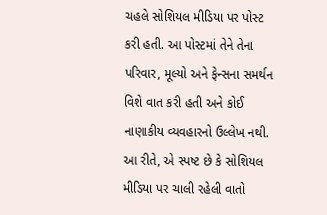ચહલે સોશિયલ મીડિયા પર પોસ્ટ કરી હતી. આ પોસ્ટમાં તેને તેના પરિવાર, મૂલ્યો અને ફેન્સના સમર્થન વિશે વાત કરી હતી અને કોઈ નાણાકીય વ્યવહારનો ઉલ્લેખ નથી. આ રીતે, એ સ્પષ્ટ છે કે સોશિયલ મીડિયા પર ચાલી રહેલી વાતો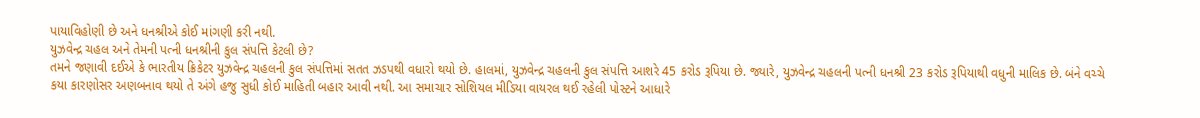પાયાવિહોણી છે અને ધનશ્રીએ કોઈ માંગણી કરી નથી.
યુઝવેન્દ્ર ચહલ અને તેમની પત્ની ધનશ્રીની કુલ સંપત્તિ કેટલી છે?
તમને જણાવી દઈએ કે ભારતીય ક્રિકેટર યુઝવેન્દ્ર ચહલની કુલ સંપત્તિમાં સતત ઝડપથી વધારો થયો છે. હાલમાં, યુઝવેન્દ્ર ચહલની કુલ સંપત્તિ આશરે 45 કરોડ રૂપિયા છે. જ્યારે, યુઝવેન્દ્ર ચહલની પત્ની ધનશ્રી 23 કરોડ રૂપિયાથી વધુની માલિક છે. બંને વચ્ચે કયા કારણોસર અણબનાવ થયો તે અંગે હજુ સુધી કોઈ માહિતી બહાર આવી નથી. આ સમાચાર સોશિયલ મીડિયા વાયરલ થઈ રહેલી પોસ્ટને આધારે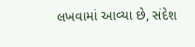લખવામાં આવ્યા છે, સંદેશ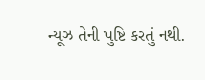ન્યૂઝ તેની પુષ્ટિ કરતું નથી.